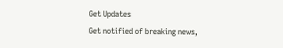Get Updates
Get notified of breaking news,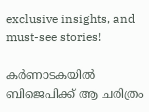exclusive insights, and must-see stories!

കർണാടകയില്‍ ബിജെപിക്ക് ആ ചരിത്രം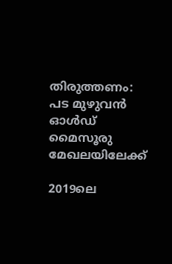തിരുത്തണം: പട മുഴുവന്‍ ഓള്‍ഡ് മൈസൂരു മേഖലയിലേക്ക്

2019ലെ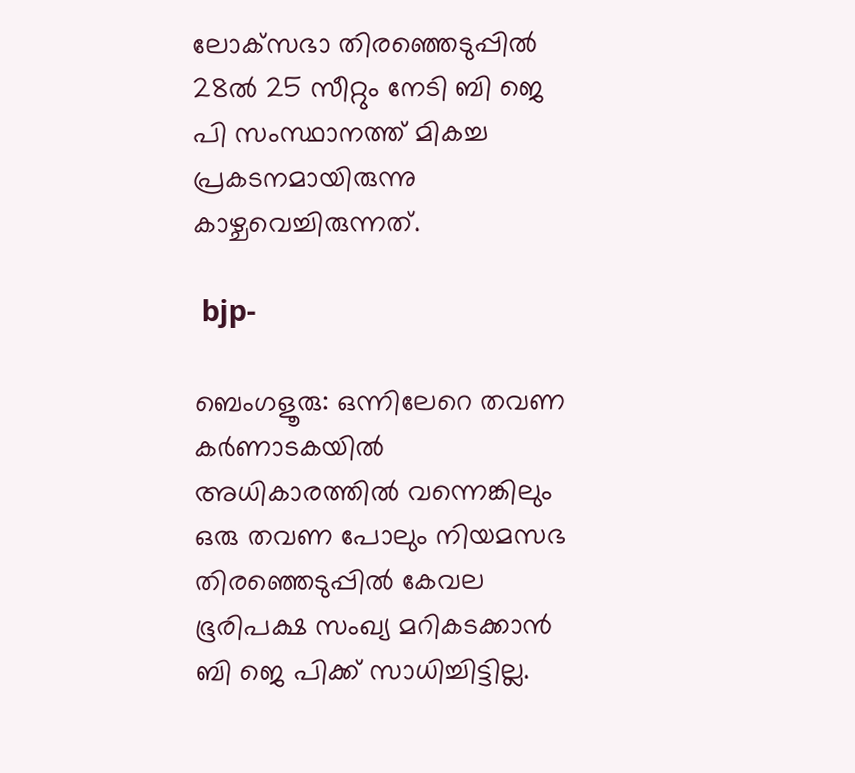ലോക്‌സഭാ തിരഞ്ഞെടുപ്പിൽ 28ൽ 25 സീറ്റും നേടി ബി ജെ പി സംസ്ഥാനത്ത് മികച്ച പ്രകടനമായിരുന്നു കാഴ്ചവെച്ചിരുന്നത്.

 bjp-

ബെംഗളൂരു: ഒന്നിലേറെ തവണ കർണാടകയില്‍ അധികാരത്തില്‍ വന്നെങ്കിലും ഒരു തവണ പോലും നിയമസഭ തിരഞ്ഞെടുപ്പില്‍ കേവല ഭൂരിപക്ഷ സംഖ്യ മറികടക്കാന്‍ ബി ജെ പിക്ക് സാധിച്ചിട്ടില്ല.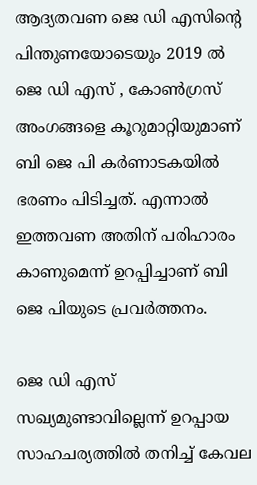ആദ്യതവണ ജെ ഡി എസിന്റെ പിന്തുണയോടെയും 2019 ല്‍ ജെ ഡി എസ് , കോണ്‍ഗ്രസ് അംഗങ്ങളെ കൂറുമാറ്റിയുമാണ് ബി ജെ പി കർണാടകയില്‍ ഭരണം പിടിച്ചത്. എന്നാല്‍ ഇത്തവണ അതിന് പരിഹാരം കാണുമെന്ന് ഉറപ്പിച്ചാണ് ബി ജെ പിയുടെ പ്രവർത്തനം.

ജെ ഡി എസ് സഖ്യമുണ്ടാവില്ലെന്ന് ഉറപ്പായ സാഹചര്യത്തില്‍ തനിച്ച് കേവല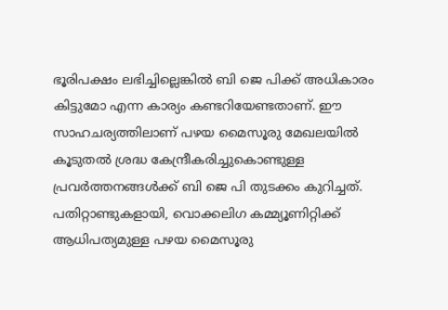ഭൂരിപക്ഷം ലഭിച്ചില്ലെങ്കില്‍ ബി ജെ പിക്ക് അധികാരം കിട്ടുമോ എന്ന കാര്യം കണ്ടറിയേണ്ടതാണ്. ഈ സാഹചര്യത്തിലാണ് പഴയ മൈസൂരു മേഖലയില്‍ കൂടുതല്‍ ശ്രദ്ധ കേന്ദ്രീകരിച്ചുകൊണ്ടുള്ള പ്രവർത്തനങ്ങള്‍ക്ക് ബി ജെ പി തുടക്കം കുറിച്ചത്. പതിറ്റാണ്ടുകളായി, വൊക്കലിഗ കമ്മ്യൂണിറ്റിക്ക് ആധിപത്യമുള്ള പഴയ മൈസൂരു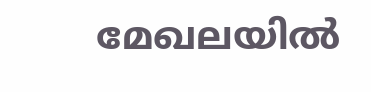മേഖലയിൽ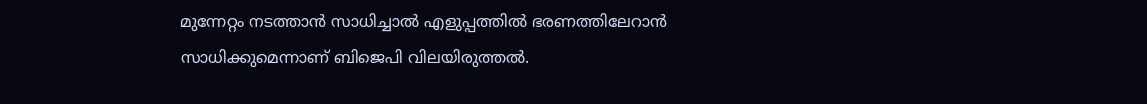മുന്നേറ്റം നടത്താന്‍ സാധിച്ചാല്‍ എളുപ്പത്തില്‍ ഭരണത്തിലേറാന്‍ സാധിക്കുമെന്നാണ് ബിജെപി വിലയിരുത്തല്‍.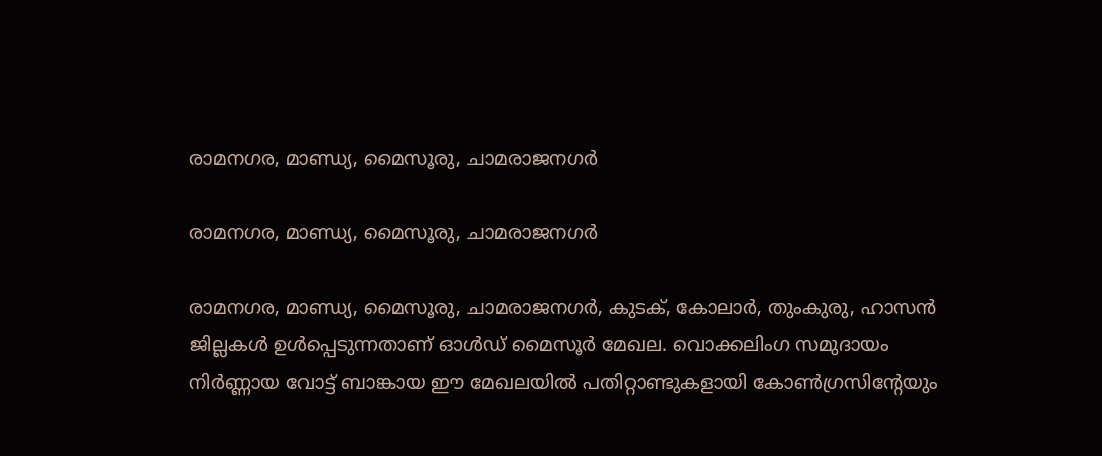രാമനഗര, മാണ്ഡ്യ, മൈസൂരു, ചാമരാജനഗർ

രാമനഗര, മാണ്ഡ്യ, മൈസൂരു, ചാമരാജനഗർ

രാമനഗര, മാണ്ഡ്യ, മൈസൂരു, ചാമരാജനഗർ, കുടക്, കോലാർ, തുംകുരു, ഹാസൻ ജില്ലകൾ ഉൾപ്പെടുന്നതാണ് ഓള്‍ഡ് മൈസൂർ മേഖല. വൊക്കലിംഗ സമുദായം നിർണ്ണായ വോട്ട് ബാങ്കായ ഈ മേഖലയില്‍ പതിറ്റാണ്ടുകളായി കോണ്‍ഗ്രസിന്റേയും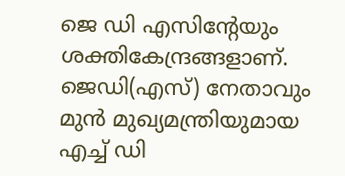ജെ ഡി എസിന്റേയും ശക്തികേന്ദ്രങ്ങളാണ്. ജെഡി(എസ്) നേതാവും മുൻ മുഖ്യമന്ത്രിയുമായ എച്ച് ഡി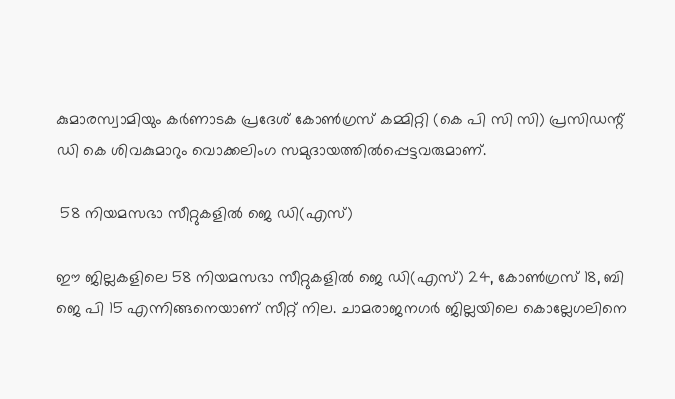കുമാരസ്വാമിയും കർണാടക പ്രദേശ് കോൺഗ്രസ് കമ്മിറ്റി (കെ പി സി സി) പ്രസിഡന്റ് ഡി കെ ശിവകുമാറും വൊക്കലിംഗ സമുദായത്തില്‍പ്പെട്ടവരുമാണ്.

 58 നിയമസഭാ സീറ്റുകളിൽ ജെ ഡി(എസ്)

ഈ ജില്ലകളിലെ 58 നിയമസഭാ സീറ്റുകളിൽ ജെ ഡി(എസ്) 24, കോൺഗ്രസ് 18, ബി ജെ പി 15 എന്നിങ്ങനെയാണ് സീറ്റ് നില. ചാമരാജനഗർ ജില്ലയിലെ കൊല്ലേഗലിനെ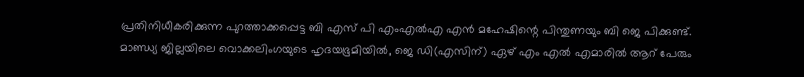പ്രതിനിധീകരിക്കുന്ന പുറത്താക്കപ്പെട്ട ബി എസ് പി എംഎൽഎ എൻ മഹേഷിന്റെ പിന്തുണയും ബി ജെ പിക്കുണ്ട്. മാണ്ഡ്യ ജില്ലയിലെ വൊക്കലിംഗയുടെ ഹൃദയഭൂമിയിൽ, ജെ ഡി(എസിന്) ഏഴ് എം എൽ എമാരിൽ ആറ് പേരും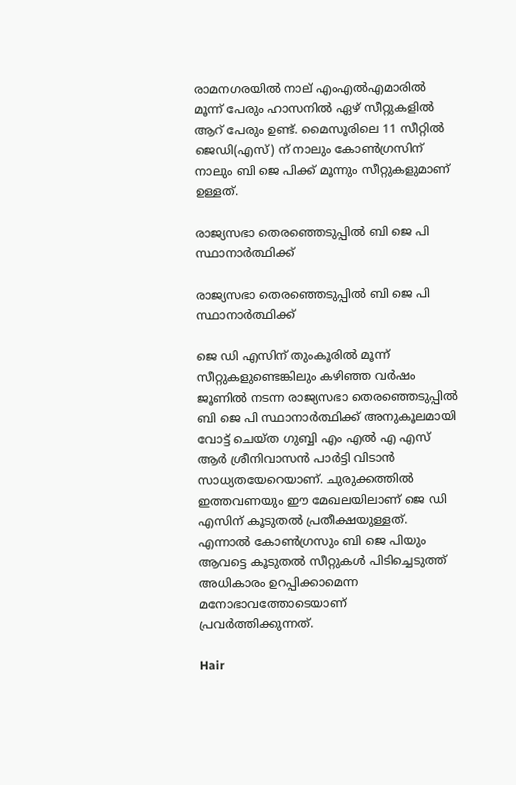രാമനഗരയിൽ നാല് എംഎൽഎമാരിൽ മൂന്ന് പേരും ഹാസനിൽ ഏഴ് സീറ്റുകളിൽ ആറ് പേരും ഉണ്ട്. മൈസൂരിലെ 11 സീറ്റിൽ ജെഡി(എസ്) ന് നാലും കോൺഗ്രസിന് നാലും ബി ജെ പിക്ക് മൂന്നും സീറ്റുകളുമാണ് ഉള്ളത്.

രാജ്യസഭാ തെരഞ്ഞെടുപ്പിൽ ബി ജെ പി സ്ഥാനാർത്ഥിക്ക്

രാജ്യസഭാ തെരഞ്ഞെടുപ്പിൽ ബി ജെ പി സ്ഥാനാർത്ഥിക്ക്

ജെ ഡി എസിന് തുംകൂരില്‍ മൂന്ന് സീറ്റുകളുണ്ടെങ്കിലും കഴിഞ്ഞ വർഷം ജൂണിൽ നടന്ന രാജ്യസഭാ തെരഞ്ഞെടുപ്പിൽ ബി ജെ പി സ്ഥാനാർത്ഥിക്ക് അനുകൂലമായി വോട്ട് ചെയ്ത ഗുബ്ബി എം എൽ എ എസ് ആർ ശ്രീനിവാസന്‍ പാർട്ടി വിടാന്‍ സാധ്യതയേറെയാണ്. ചുരുക്കത്തില്‍ ഇത്തവണയും ഈ മേഖലയിലാണ് ജെ ഡി എസിന് കൂടുതല്‍ പ്രതീക്ഷയുള്ളത്. എന്നാല്‍ കോണ്‍ഗ്രസും ബി ജെ പിയും ആവട്ടെ കൂടുതല്‍ സീറ്റുകള്‍ പിടിച്ചെടുത്ത് അധികാരം ഉറപ്പിക്കാമെന്ന മനോഭാവത്തോടെയാണ് പ്രവർത്തിക്കുന്നത്.

Hair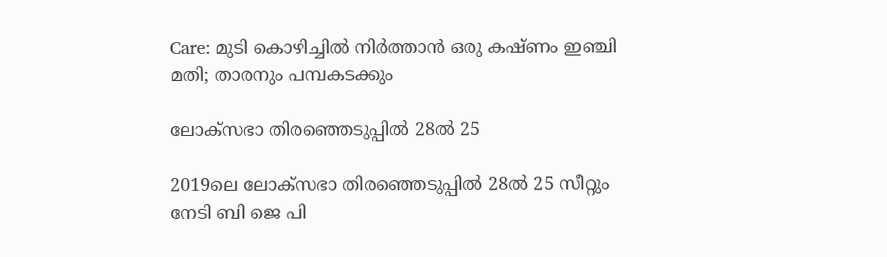Care: മുടി കൊഴിച്ചില്‍ നിർത്താന്‍ ഒരു കഷ്ണം ഇഞ്ചി മതി; താരനും പമ്പകടക്കും

ലോക്‌സഭാ തിരഞ്ഞെടുപ്പിൽ 28ൽ 25

2019ലെ ലോക്‌സഭാ തിരഞ്ഞെടുപ്പിൽ 28ൽ 25 സീറ്റും നേടി ബി ജെ പി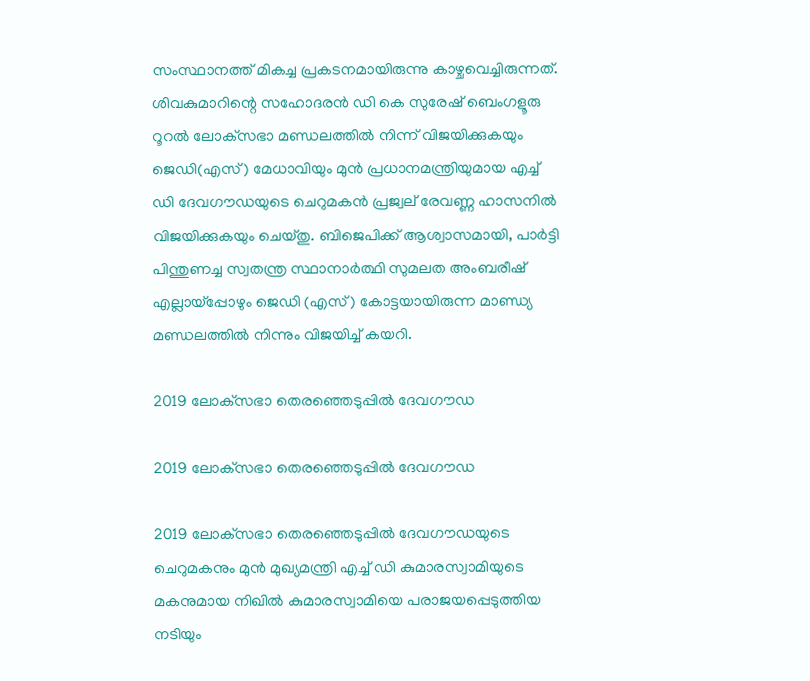സംസ്ഥാനത്ത് മികച്ച പ്രകടനമായിരുന്നു കാഴ്ചവെച്ചിരുന്നത്. ശിവകുമാറിന്റെ സഹോദരൻ ഡി കെ സുരേഷ് ബെംഗളൂരു റൂറൽ ലോക്‌സഭാ മണ്ഡലത്തിൽ നിന്ന് വിജയിക്കുകയും ജെഡി(എസ്) മേധാവിയും മുൻ പ്രധാനമന്ത്രിയുമായ എച്ച് ഡി ദേവഗൗഡയുടെ ചെറുമകൻ പ്രജ്വല് രേവണ്ണ ഹാസനിൽ വിജയിക്കുകയും ചെയ്തു. ബിജെപിക്ക് ആശ്വാസമായി, പാർട്ടി പിന്തുണച്ച സ്വതന്ത്ര സ്ഥാനാർത്ഥി സുമലത അംബരീഷ് എല്ലായ്പ്പോഴും ജെഡി (എസ്) കോട്ടയായിരുന്ന മാണ്ഡ്യ മണ്ഡലത്തിൽ നിന്നും വിജയിച്ച് കയറി.

2019 ലോക്‌സഭാ തെരഞ്ഞെടുപ്പിൽ ദേവഗൗഡ

2019 ലോക്‌സഭാ തെരഞ്ഞെടുപ്പിൽ ദേവഗൗഡ

2019 ലോക്‌സഭാ തെരഞ്ഞെടുപ്പിൽ ദേവഗൗഡയുടെ ചെറുമകനും മുൻ മുഖ്യമന്ത്രി എച്ച്‌ ഡി കുമാരസ്വാമിയുടെ മകനുമായ നിഖിൽ കുമാരസ്വാമിയെ പരാജയപ്പെടുത്തിയ നടിയും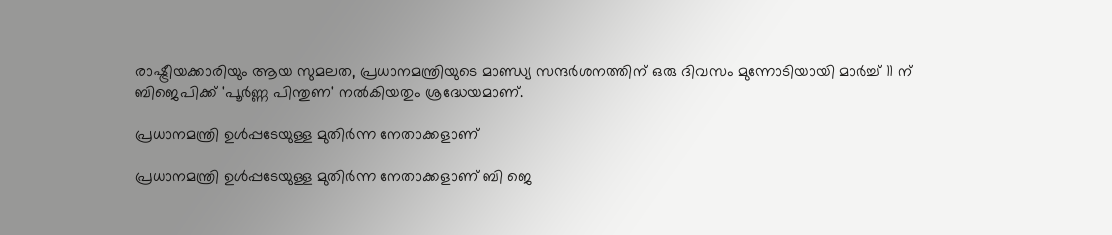രാഷ്ട്രീയക്കാരിയും ആയ സുമലത, പ്രധാനമന്ത്രിയുടെ മാണ്ഡ്യ സന്ദർശനത്തിന് ഒരു ദിവസം മുന്നോടിയായി മാർച്ച് 11 ന് ബിജെപിക്ക് 'പൂർണ്ണ പിന്തുണ' നൽകിയതും ശ്രദ്ധേയമാണ്.

പ്രധാനമന്ത്രി ഉള്‍പ്പടേയുള്ള മുതിർന്ന നേതാക്കളാണ്

പ്രധാനമന്ത്രി ഉള്‍പ്പടേയുള്ള മുതിർന്ന നേതാക്കളാണ് ബി ജെ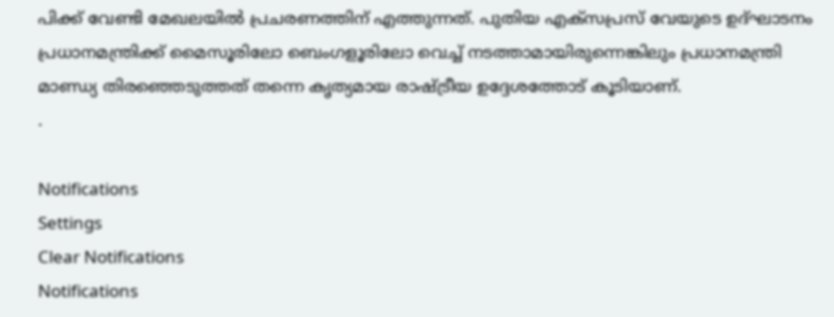പിക്ക് വേണ്ടി മേഖലയില്‍ പ്രചരണത്തിന് എത്തുന്നത്. പുതിയ എക്സപ്രസ് വേയുടെ ഉദ്ഘാടനം പ്രധാനമന്ത്രിക്ക് മൈസൂരിലോ ബെംഗളൂരിലോ വെച്ച് നടത്താമായിരുന്നെങ്കിലും പ്രധാനമന്ത്രി മാണ്ഡ്യ തിരഞ്ഞെടുത്തത് തന്നെ കൃത്യമായ രാഷ്ട്രീയ ഉദ്ദേശത്തോട് കൂടിയാണ്.
.

Notifications
Settings
Clear Notifications
Notifications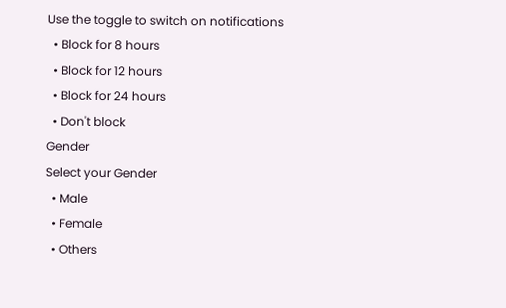Use the toggle to switch on notifications
  • Block for 8 hours
  • Block for 12 hours
  • Block for 24 hours
  • Don't block
Gender
Select your Gender
  • Male
  • Female
  • Others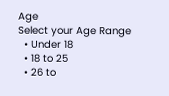Age
Select your Age Range
  • Under 18
  • 18 to 25
  • 26 to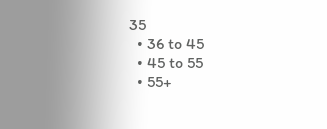35
  • 36 to 45
  • 45 to 55
  • 55+